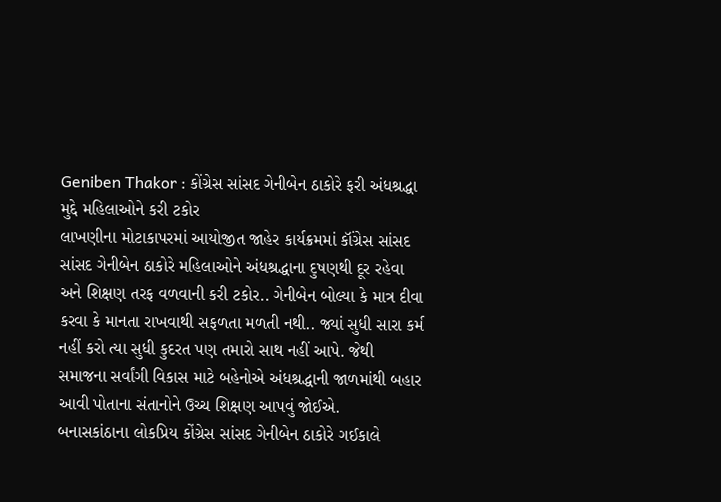Geniben Thakor : કોંગ્રેસ સાંસદ ગેનીબેન ઠાકોરે ફરી અંધશ્રદ્ધા મુદ્દે મહિલાઓને કરી ટકોર
લાખણીના મોટાકાપરમાં આયોજીત જાહેર કાર્યક્રમમાં કૉંગ્રેસ સાંસદ સાંસદ ગેનીબેન ઠાકોરે મહિલાઓને અંધશ્રદ્ધાના દુષણથી દૂર રહેવા અને શિક્ષણ તરફ વળવાની કરી ટકોર.. ગેનીબેન બોલ્યા કે માત્ર દીવા કરવા કે માનતા રાખવાથી સફળતા મળતી નથી.. જ્યાં સુધી સારા કર્મ નહીં કરો ત્યા સુધી કુદરત પણ તમારો સાથ નહીં આપે. જેથી સમાજના સર્વાંગી વિકાસ માટે બહેનોએ અંધશ્રદ્ધાની જાળમાંથી બહાર આવી પોતાના સંતાનોને ઉચ્ચ શિક્ષણ આપવું જોઈએ.
બનાસકાંઠાના લોકપ્રિય કોંગ્રેસ સાંસદ ગેનીબેન ઠાકોરે ગઈકાલે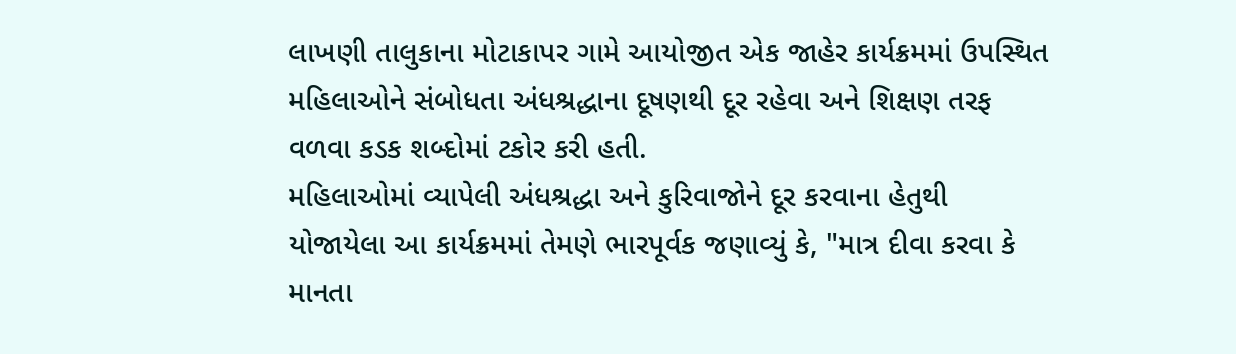લાખણી તાલુકાના મોટાકાપર ગામે આયોજીત એક જાહેર કાર્યક્રમમાં ઉપસ્થિત મહિલાઓને સંબોધતા અંધશ્રદ્ધાના દૂષણથી દૂર રહેવા અને શિક્ષણ તરફ વળવા કડક શબ્દોમાં ટકોર કરી હતી.
મહિલાઓમાં વ્યાપેલી અંધશ્રદ્ધા અને કુરિવાજોને દૂર કરવાના હેતુથી યોજાયેલા આ કાર્યક્રમમાં તેમણે ભારપૂર્વક જણાવ્યું કે, "માત્ર દીવા કરવા કે માનતા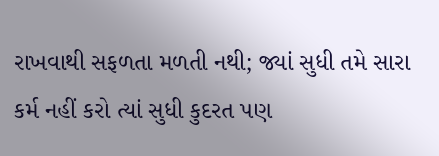રાખવાથી સફળતા મળતી નથી; જ્યાં સુધી તમે સારા કર્મ નહીં કરો ત્યાં સુધી કુદરત પણ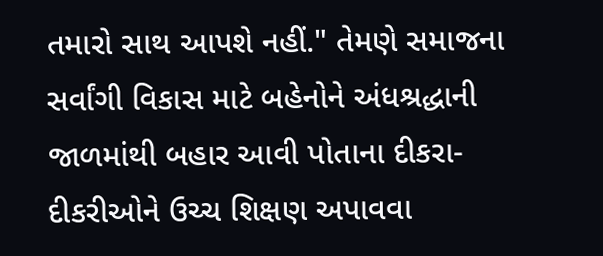તમારો સાથ આપશે નહીં." તેમણે સમાજના સર્વાંગી વિકાસ માટે બહેનોને અંધશ્રદ્ધાની જાળમાંથી બહાર આવી પોતાના દીકરા-દીકરીઓને ઉચ્ચ શિક્ષણ અપાવવા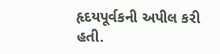હૃદયપૂર્વકની અપીલ કરી હતી.